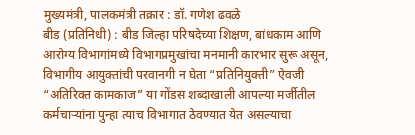मुख्यमंत्री, पालकमंत्री तक्रार : डॉ. गणेश ढवळे
बीड (प्रतिनिधी) : बीड जिल्हा परिषदेच्या शिक्षण, बांधकाम आणि आरोग्य विभागांमध्ये विभागप्रमुखांचा मनमानी कारभार सुरू असून, विभागीय आयुक्तांची परवानगी न घेता “प्रतिनियुक्ती” ऐवजी “अतिरिक्त कामकाज” या गोंडस शब्दाखाली आपल्या मर्जीतील कर्मचाऱ्यांना पुन्हा त्याच विभागात ठेवण्यात येत असल्याचा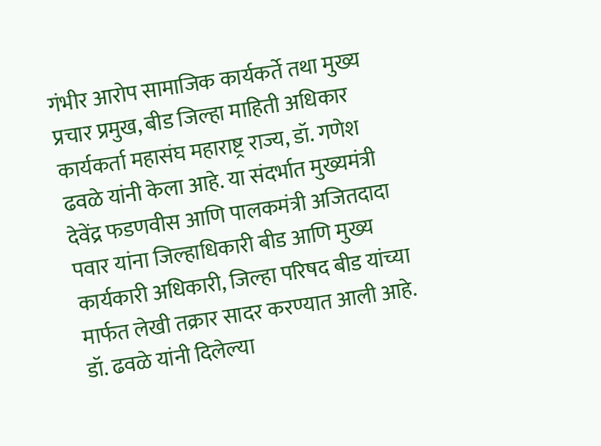गंभीर आरोप सामाजिक कार्यकर्ते तथा मुख्य प्रचार प्रमुख, बीड जिल्हा माहिती अधिकार कार्यकर्ता महासंघ महाराष्ट्र राज्य, डॉ. गणेश ढवळे यांनी केला आहे. या संदर्भात मुख्यमंत्री देवेंद्र फडणवीस आणि पालकमंत्री अजितदादा पवार यांना जिल्हाधिकारी बीड आणि मुख्य कार्यकारी अधिकारी, जिल्हा परिषद बीड यांच्या मार्फत लेखी तक्रार सादर करण्यात आली आहे.
डॉ. ढवळे यांनी दिलेल्या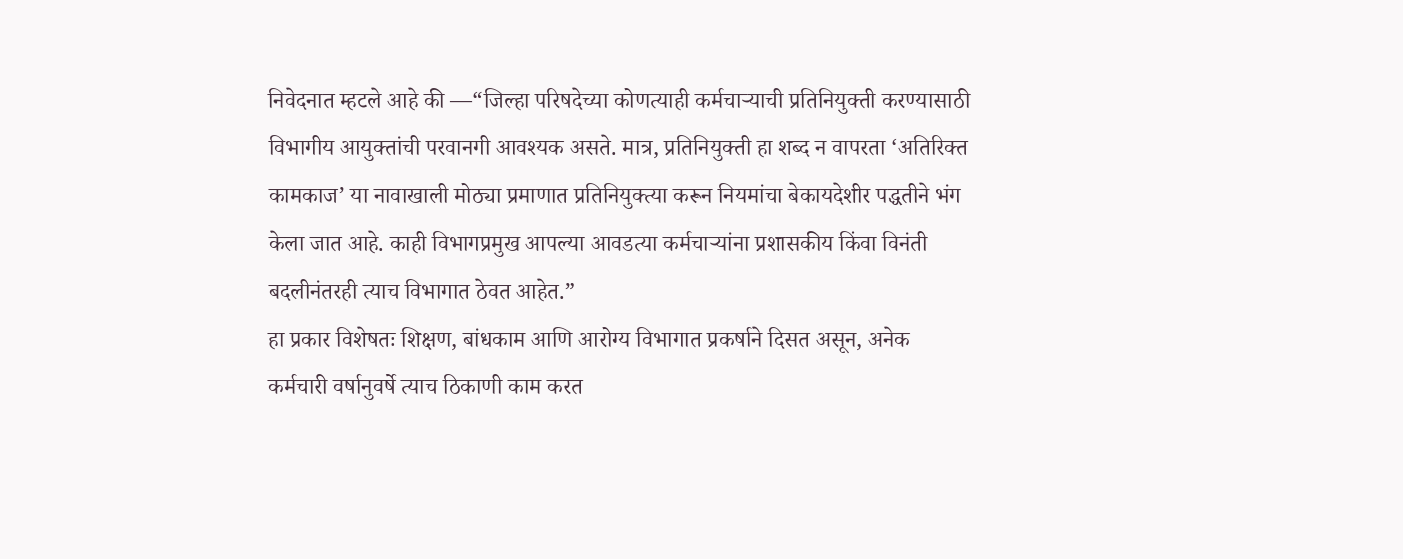निवेदनात म्हटले आहे की —“जिल्हा परिषदेच्या कोणत्याही कर्मचाऱ्याची प्रतिनियुक्ती करण्यासाठी विभागीय आयुक्तांची परवानगी आवश्यक असते. मात्र, प्रतिनियुक्ती हा शब्द न वापरता ‘अतिरिक्त कामकाज’ या नावाखाली मोठ्या प्रमाणात प्रतिनियुक्त्या करून नियमांचा बेकायदेशीर पद्धतीने भंग केला जात आहे. काही विभागप्रमुख आपल्या आवडत्या कर्मचाऱ्यांना प्रशासकीय किंवा विनंती बदलीनंतरही त्याच विभागात ठेवत आहेत.”
हा प्रकार विशेषतः शिक्षण, बांधकाम आणि आरोग्य विभागात प्रकर्षाने दिसत असून, अनेक कर्मचारी वर्षानुवर्षे त्याच ठिकाणी काम करत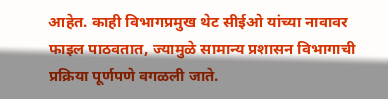आहेत. काही विभागप्रमुख थेट सीईओ यांच्या नावावर फाइल पाठवतात, ज्यामुळे सामान्य प्रशासन विभागाची प्रक्रिया पूर्णपणे वगळली जाते.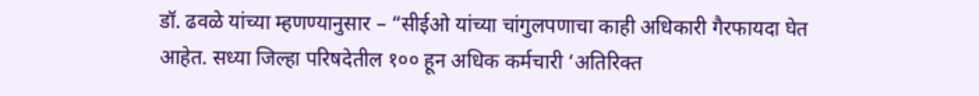डॉ. ढवळे यांच्या म्हणण्यानुसार – “सीईओ यांच्या चांगुलपणाचा काही अधिकारी गैरफायदा घेत आहेत. सध्या जिल्हा परिषदेतील १०० हून अधिक कर्मचारी ‘अतिरिक्त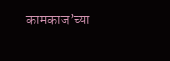कामकाज’च्या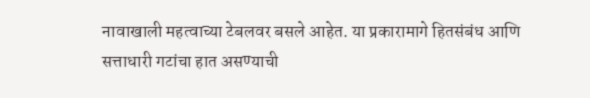नावाखाली महत्वाच्या टेबलवर बसले आहेत. या प्रकारामागे हितसंबंध आणि सत्ताधारी गटांचा हात असण्याची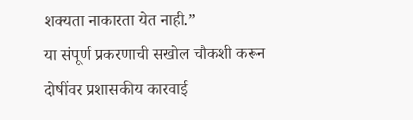शक्यता नाकारता येत नाही.”
या संपूर्ण प्रकरणाची सखोल चौकशी करून दोषींवर प्रशासकीय कारवाई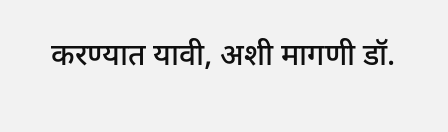करण्यात यावी, अशी मागणी डॉ.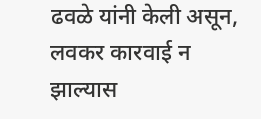ढवळे यांनी केली असून, लवकर कारवाई न झाल्यास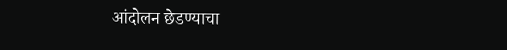आंदोलन छेडण्याचा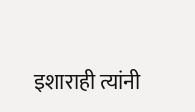इशाराही त्यांनी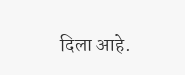दिला आहे.